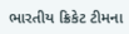ભારતીય ક્રિકેટ ટીમના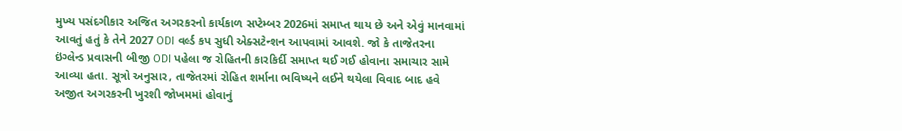મુખ્ય પસંદગીકાર અજિત અગરકરનો કાર્યકાળ સપ્ટેમ્બર 2026માં સમાપ્ત થાય છે અને એવું માનવામાં આવતું હતું કે તેને 2027 ODI વર્લ્ડ કપ સુધી એક્સટેન્શન આપવામાં આવશે. જો કે તાજેતરના ઇંગ્લેન્ડ પ્રવાસની બીજી ODI પહેલા જ રોહિતની કારકિર્દી સમાપ્ત થઈ ગઈ હોવાના સમાચાર સામે આવ્યા હતા. સૂત્રો અનુસાર, તાજેતરમાં રોહિત શર્માના ભવિષ્યને લઈને થયેલા વિવાદ બાદ હવે અજીત અગરકરની ખુરશી જોખમમાં હોવાનું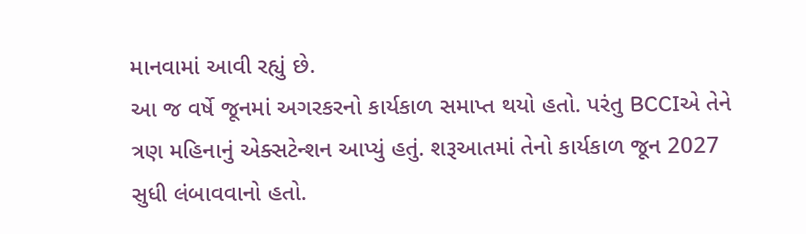માનવામાં આવી રહ્યું છે.
આ જ વર્ષે જૂનમાં અગરકરનો કાર્યકાળ સમાપ્ત થયો હતો. પરંતુ BCCIએ તેને ત્રણ મહિનાનું એક્સટેન્શન આપ્યું હતું. શરૂઆતમાં તેનો કાર્યકાળ જૂન 2027 સુધી લંબાવવાનો હતો.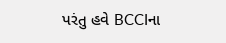પરંતુ હવે BCCIના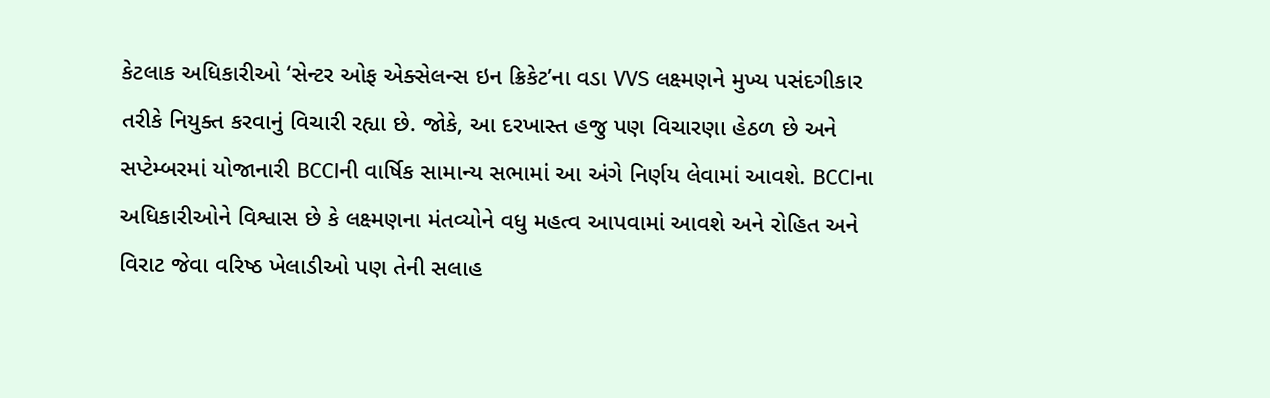કેટલાક અધિકારીઓ ‘સેન્ટર ઓફ એક્સેલન્સ ઇન ક્રિકેટ’ના વડા VVS લક્ષ્મણને મુખ્ય પસંદગીકાર તરીકે નિયુક્ત કરવાનું વિચારી રહ્યા છે. જોકે, આ દરખાસ્ત હજુ પણ વિચારણા હેઠળ છે અને સપ્ટેમ્બરમાં યોજાનારી BCCIની વાર્ષિક સામાન્ય સભામાં આ અંગે નિર્ણય લેવામાં આવશે. BCCIના અધિકારીઓને વિશ્વાસ છે કે લક્ષ્મણના મંતવ્યોને વધુ મહત્વ આપવામાં આવશે અને રોહિત અને વિરાટ જેવા વરિષ્ઠ ખેલાડીઓ પણ તેની સલાહ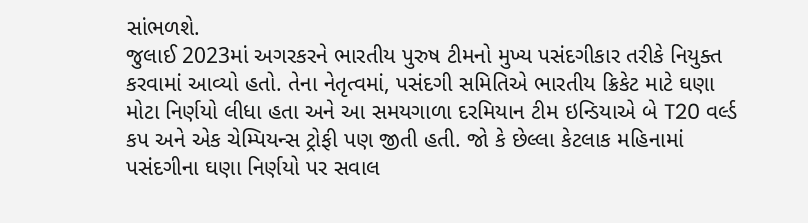સાંભળશે.
જુલાઈ 2023માં અગરકરને ભારતીય પુરુષ ટીમનો મુખ્ય પસંદગીકાર તરીકે નિયુક્ત કરવામાં આવ્યો હતો. તેના નેતૃત્વમાં, પસંદગી સમિતિએ ભારતીય ક્રિકેટ માટે ઘણા મોટા નિર્ણયો લીધા હતા અને આ સમયગાળા દરમિયાન ટીમ ઇન્ડિયાએ બે T20 વર્લ્ડ કપ અને એક ચેમ્પિયન્સ ટ્રોફી પણ જીતી હતી. જો કે છેલ્લા કેટલાક મહિનામાં પસંદગીના ઘણા નિર્ણયો પર સવાલ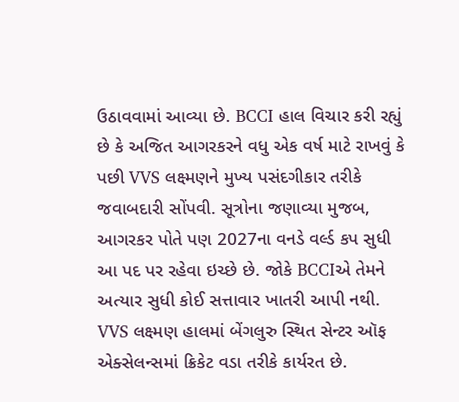ઉઠાવવામાં આવ્યા છે. BCCI હાલ વિચાર કરી રહ્યું છે કે અજિત આગરકરને વધુ એક વર્ષ માટે રાખવું કે પછી VVS લક્ષ્મણને મુખ્ય પસંદગીકાર તરીકે જવાબદારી સોંપવી. સૂત્રોના જણાવ્યા મુજબ, આગરકર પોતે પણ 2027ના વનડે વર્લ્ડ કપ સુધી આ પદ પર રહેવા ઇચ્છે છે. જોકે BCCIએ તેમને અત્યાર સુધી કોઈ સત્તાવાર ખાતરી આપી નથી.
VVS લક્ષ્મણ હાલમાં બેંગલુરુ સ્થિત સેન્ટર ઑફ એક્સેલન્સમાં ક્રિકેટ વડા તરીકે કાર્યરત છે.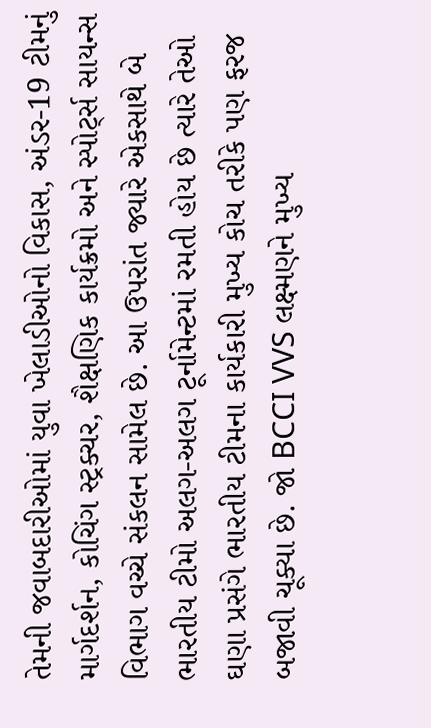તેમની જવાબદારીઓમાં યુવા ખેલાડીઓનો વિકાસ, અંડર-19 ટીમનું માર્ગદર્શન, કોચિંગ સ્ટ્રક્ચર, શૈક્ષણિક કાર્યક્રમો અને સ્પોર્ટ્સ સાયન્સ વિભાગ વચ્ચે સંકલન સામેલ છે. આ ઉપરાંત જ્યારે એકસાથે બે ભારતીય ટીમો અલગ-અલગ ટૂર્નામેન્ટમાં રમતી હોય છે ત્યારે તેઓ ઘણા પ્રસંગે ભારતીય ટીમના કાર્યકારી મુખ્ય કોચ તરીકે પણ ફરજ બજાવી ચૂક્યા છે. જો BCCI VVS લક્ષ્મણને મુખ્ય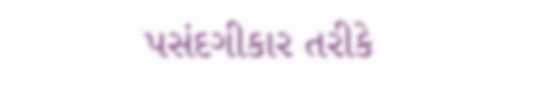પસંદગીકાર તરીકે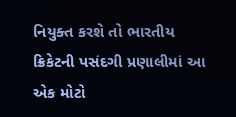નિયુક્ત કરશે તો ભારતીય ક્રિકેટની પસંદગી પ્રણાલીમાં આ એક મોટો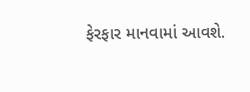ફેરફાર માનવામાં આવશે.